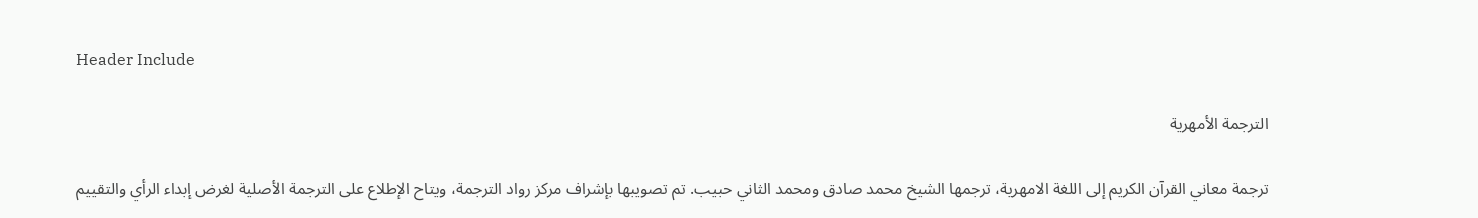Header Include

الترجمة الأمهرية

ترجمة معاني القرآن الكريم إلى اللغة الامهرية، ترجمها الشيخ محمد صادق ومحمد الثاني حبيب. تم تصويبها بإشراف مركز رواد الترجمة، ويتاح الإطلاع على الترجمة الأصلية لغرض إبداء الرأي والتقييم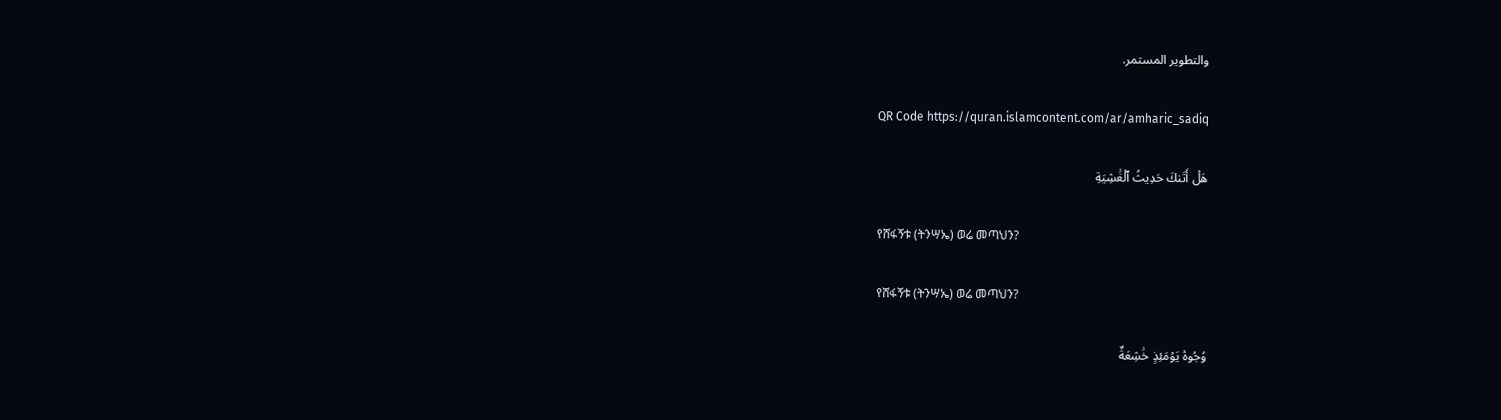والتطوير المستمر.

QR Code https://quran.islamcontent.com/ar/amharic_sadiq

هَلۡ أَتَىٰكَ حَدِيثُ ٱلۡغَٰشِيَةِ

የሸፋኝቱ (ትንሣኤ) ወሬ መጣህን?

የሸፋኝቱ (ትንሣኤ) ወሬ መጣህን?

وُجُوهٞ يَوۡمَئِذٍ خَٰشِعَةٌ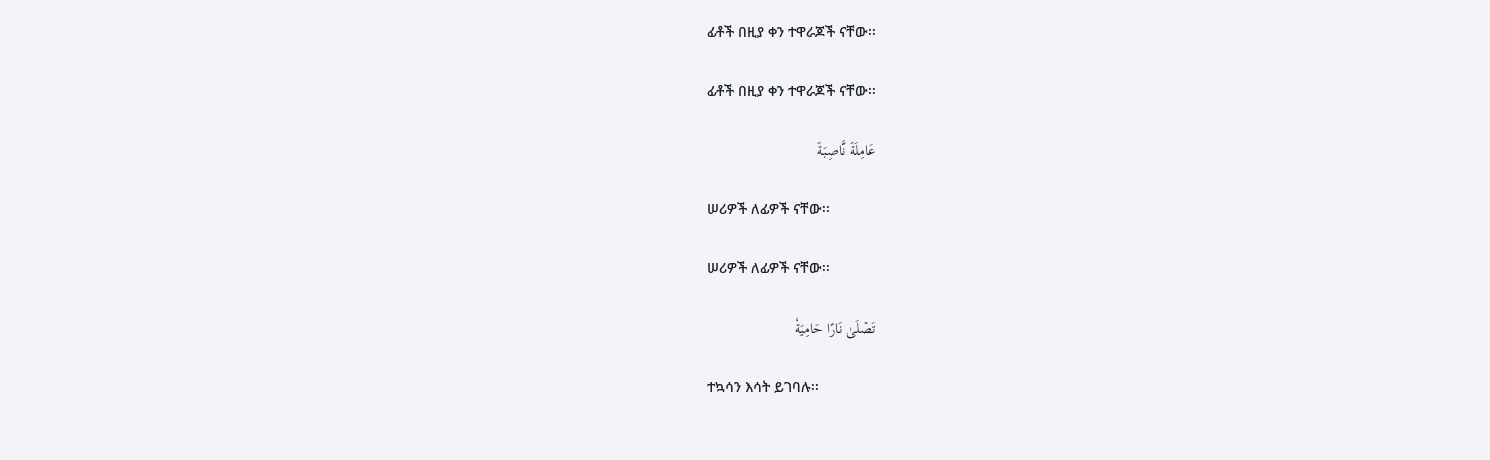ፊቶች በዚያ ቀን ተዋራጆች ናቸው፡፡

ፊቶች በዚያ ቀን ተዋራጆች ናቸው፡፡

عَامِلَةٞ نَّاصِبَةٞ

ሠሪዎች ለፊዎች ናቸው፡፡

ሠሪዎች ለፊዎች ናቸው፡፡

تَصۡلَىٰ نَارًا حَامِيَةٗ

ተኳሳን እሳት ይገባሉ፡፡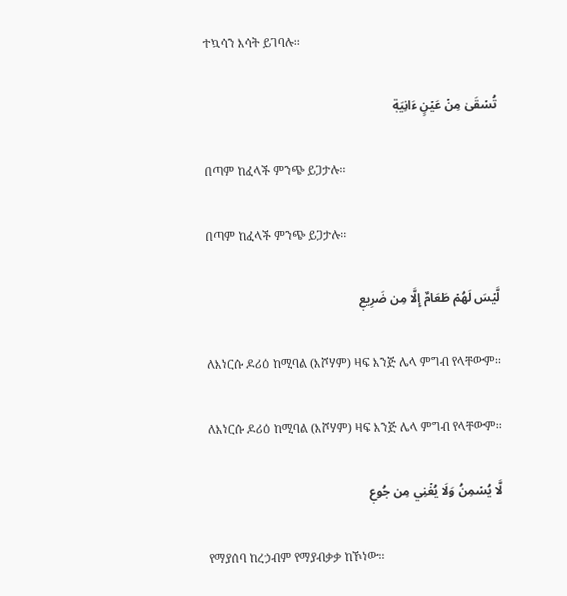ተኳሳን እሳት ይገባሉ፡፡

تُسۡقَىٰ مِنۡ عَيۡنٍ ءَانِيَةٖ

በጣም ከፈላች ምንጭ ይጋታሉ፡፡

በጣም ከፈላች ምንጭ ይጋታሉ፡፡

لَّيۡسَ لَهُمۡ طَعَامٌ إِلَّا مِن ضَرِيعٖ

ለእነርሱ ዶሪዕ ከሚባል (እሾሃም) ዛፍ እንጅ ሌላ ምግብ የላቸውም፡፡

ለእነርሱ ዶሪዕ ከሚባል (እሾሃም) ዛፍ እንጅ ሌላ ምግብ የላቸውም፡፡

لَّا يُسۡمِنُ وَلَا يُغۡنِي مِن جُوعٖ

የማያሰባ ከረኃብም የማያብቃቃ ከኾነው፡፡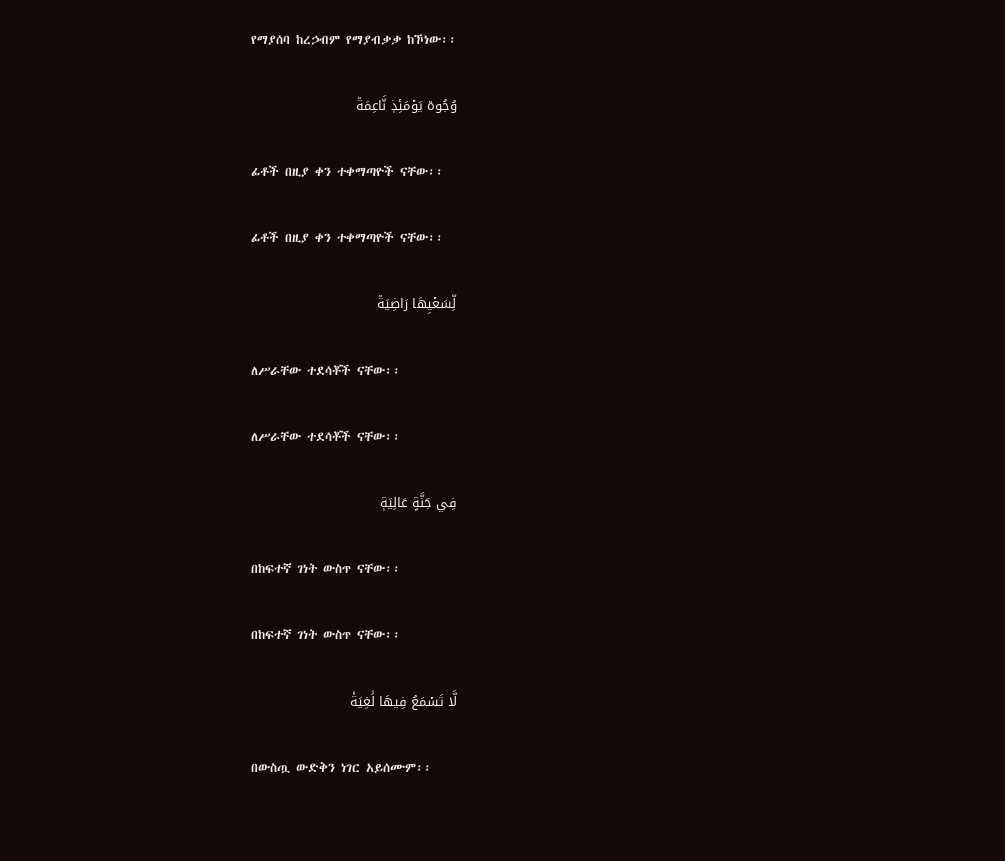የማያሰባ ከረኃብም የማያብቃቃ ከኾነው፡፡

وُجُوهٞ يَوۡمَئِذٖ نَّاعِمَةٞ

ፊቶች በዚያ ቀን ተቀማጣዮች ናቸው፡፡

ፊቶች በዚያ ቀን ተቀማጣዮች ናቸው፡፡

لِّسَعۡيِهَا رَاضِيَةٞ

ለሥራቸው ተደሳቾች ናቸው፡፡

ለሥራቸው ተደሳቾች ናቸው፡፡

فِي جَنَّةٍ عَالِيَةٖ

በከፍተኛ ገነት ውስጥ ናቸው፡፡

በከፍተኛ ገነት ውስጥ ናቸው፡፡

لَّا تَسۡمَعُ فِيهَا لَٰغِيَةٗ

በውስጧ ውድቅን ነገር አይሰሙም፡፡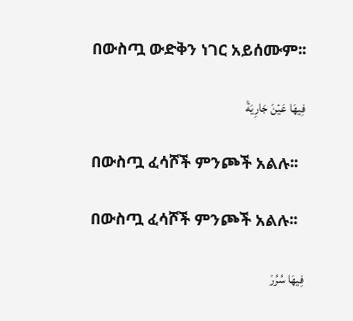በውስጧ ውድቅን ነገር አይሰሙም፡፡

فِيهَا عَيۡنٞ جَارِيَةٞ

በውስጧ ፈሳሾች ምንጮች አልሉ፡፡

በውስጧ ፈሳሾች ምንጮች አልሉ፡፡

فِيهَا سُرُرٞ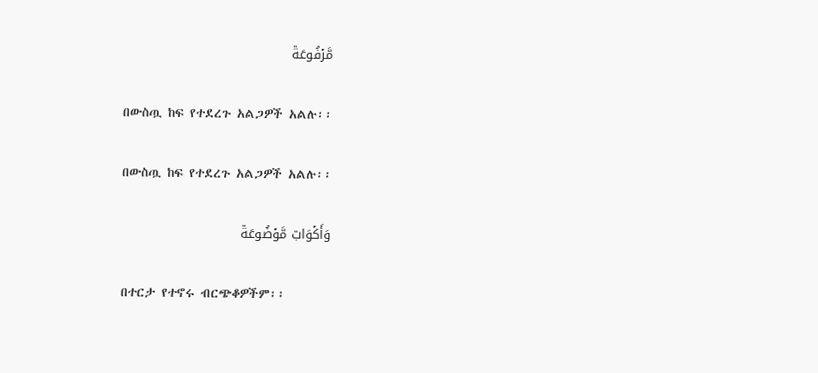مَّرۡفُوعَةٞ

በውስጧ ከፍ የተደረጉ አልጋዎች አልሉ፡፡

በውስጧ ከፍ የተደረጉ አልጋዎች አልሉ፡፡

وَأَكۡوَابٞ مَّوۡضُوعَةٞ

በተርታ የተኖሩ ብርጭቆዎችም፡፡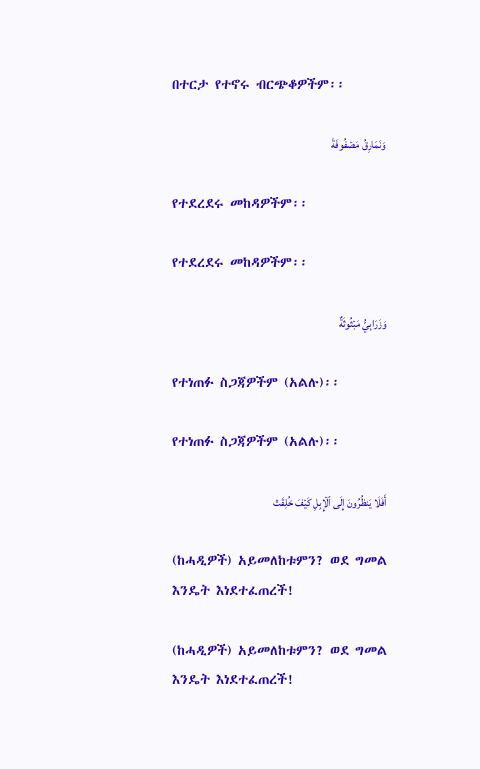በተርታ የተኖሩ ብርጭቆዎችም፡፡

وَنَمَارِقُ مَصۡفُوفَةٞ

የተደረደሩ መከዳዎችም፡፡

የተደረደሩ መከዳዎችም፡፡

وَزَرَابِيُّ مَبۡثُوثَةٌ

የተነጠፉ ስጋጃዎችም (አልሉ)፡፡

የተነጠፉ ስጋጃዎችም (አልሉ)፡፡

أَفَلَا يَنظُرُونَ إِلَى ٱلۡإِبِلِ كَيۡفَ خُلِقَتۡ

(ከሓዲዎች) አይመለከቱምን? ወደ ግመል እንዴት እነደተፈጠረች!

(ከሓዲዎች) አይመለከቱምን? ወደ ግመል እንዴት እነደተፈጠረች!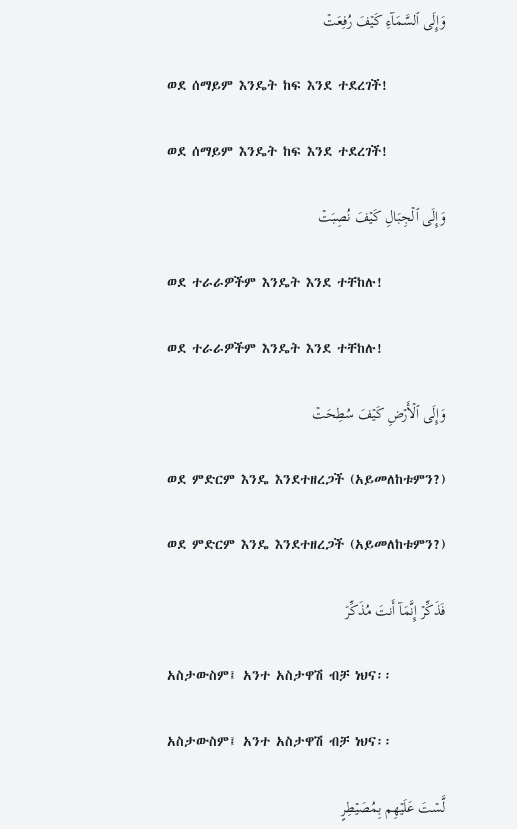وَإِلَى ٱلسَّمَآءِ كَيۡفَ رُفِعَتۡ

ወደ ሰማይም እንዴት ከፍ እንደ ተደረገች!

ወደ ሰማይም እንዴት ከፍ እንደ ተደረገች!

وَإِلَى ٱلۡجِبَالِ كَيۡفَ نُصِبَتۡ

ወደ ተራራዎችም እንዴት እንደ ተቸከሉ!

ወደ ተራራዎችም እንዴት እንደ ተቸከሉ!

وَإِلَى ٱلۡأَرۡضِ كَيۡفَ سُطِحَتۡ

ወደ ምድርም እንዴ እንደተዘረጋች (አይመለከቱምን?)

ወደ ምድርም እንዴ እንደተዘረጋች (አይመለከቱምን?)

فَذَكِّرۡ إِنَّمَآ أَنتَ مُذَكِّرٞ

አስታውስም፤ አንተ አስታዋሽ ብቻ ነህና፡፡

አስታውስም፤ አንተ አስታዋሽ ብቻ ነህና፡፡

لَّسۡتَ عَلَيۡهِم بِمُصَيۡطِرٍ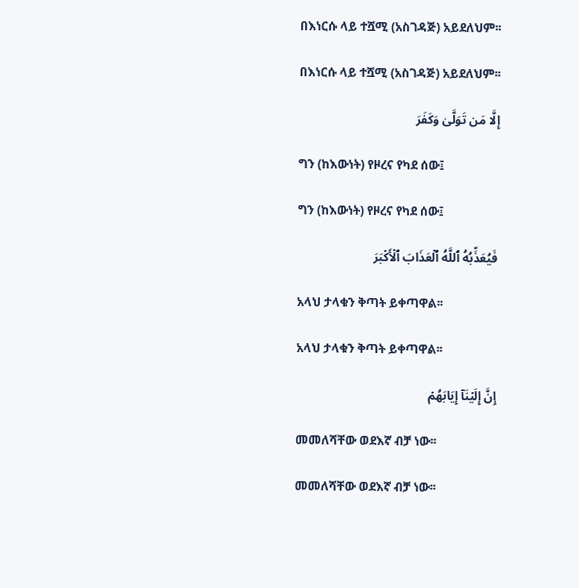በእነርሱ ላይ ተሿሚ (አስገዳጅ) አይደለህም፡፡

በእነርሱ ላይ ተሿሚ (አስገዳጅ) አይደለህም፡፡

إِلَّا مَن تَوَلَّىٰ وَكَفَرَ

ግን (ከእውነት) የዞረና የካደ ሰው፤

ግን (ከእውነት) የዞረና የካደ ሰው፤

فَيُعَذِّبُهُ ٱللَّهُ ٱلۡعَذَابَ ٱلۡأَكۡبَرَ

አላህ ታላቁን ቅጣት ይቀጣዋል፡፡

አላህ ታላቁን ቅጣት ይቀጣዋል፡፡

إِنَّ إِلَيۡنَآ إِيَابَهُمۡ

መመለሻቸው ወደእኛ ብቻ ነው፡፡

መመለሻቸው ወደእኛ ብቻ ነው፡፡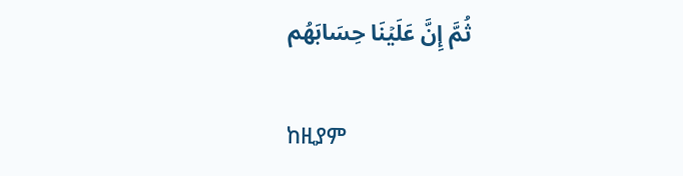ثُمَّ إِنَّ عَلَيۡنَا حِسَابَهُم

ከዚያም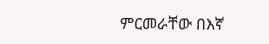ምርመራቸው በእኛ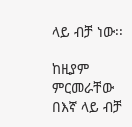ላይ ብቻ ነው፡፡

ከዚያም ምርመራቸው በእኛ ላይ ብቻ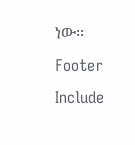ነው፡፡
Footer Include